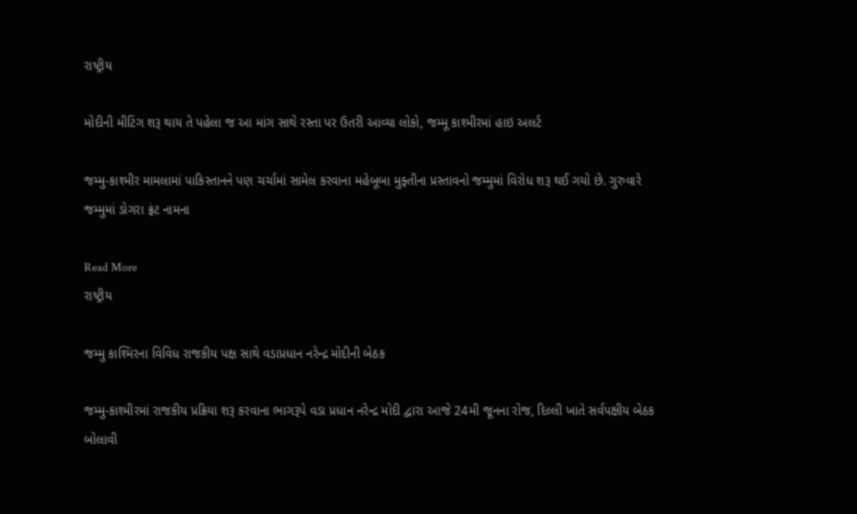રાષ્ટ્રીય

મોદીની મીટિંગ શરૂ થાય તે પહેલા જ આ માંગ સાથે રસ્તા પર ઉતરી આવ્યા લોકો, જમ્મૂ કાશ્મીરમાં હાઇ અલર્ટ

જમ્મુ-કાશ્મીર મામલામાં પાકિસ્તાનને પણ ચર્ચામાં સામેલ કરવાના મહેબૂબા મુફ્તીના પ્રસ્તાવનો જમ્મુમાં વિરોધ શરૂ થઈ ગયો છે. ગુરુવારે જમ્મુમાં ડોગરા ફ્રંટ નામના

Read More
રાષ્ટ્રીય

જમ્મુ કાશ્મિરના વિવિધ રાજકીય પક્ષ સાથે વડાપ્રધાન નરેન્દ્ર મોદીની બેઠક

જમ્મુ-કાશ્મીરમાં રાજકીય પ્રક્રિયા શરૂ કરવાના ભાગરૂપે વડા પ્રધાન નરેન્દ્ર મોદી દ્વારા આજે 24મી જૂનના રોજ, દિલ્લી ખાતે સર્વપક્ષીય બેઠક બોલાવી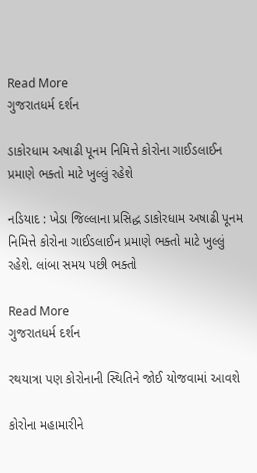Read More
ગુજરાતધર્મ દર્શન

ડાકોરધામ અષાઢી પૂનમ નિમિત્તે કોરોના ગાઈડલાઈન પ્રમાણે ભક્તો માટે ખુલ્લું રહેશે

નડિયાદ : ખેડા જિલ્લાના પ્રસિદ્ધ ડાકોરધામ અષાઢી પૂનમ નિમિત્તે કોરોના ગાઈડલાઈન પ્રમાણે ભક્તો માટે ખુલ્લું રહેશે. લાંબા સમય પછી ભક્તો

Read More
ગુજરાતધર્મ દર્શન

રથયાત્રા પણ કોરોનાની સ્થિતિને જોઈ યોજવામાં આવશે

કોરોના મહામારીને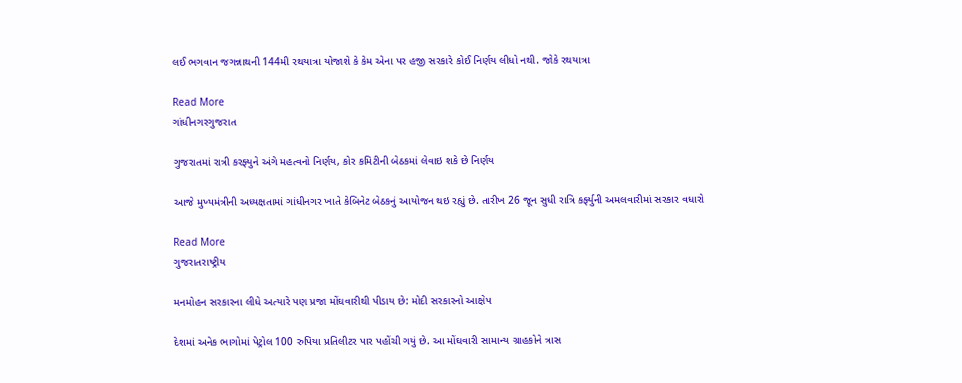લઈ ભગવાન જગન્નાથની 144મી રથયાત્રા યોજાશે કે કેમ એના પર હજી સરકારે કોઈ નિર્ણય લીધો નથી. જોકે રથયાત્રા

Read More
ગાંધીનગરગુજરાત

ગુજરાતમાં રાત્રી કરફ્યુને અંગે મહત્વનો નિર્ણય, કોર કમિટીની બેઠકમાં લેવાઇ શકે છે નિર્ણય

આજે મુખ્યમંત્રીની અધ્યક્ષતામાં ગાંધીનગર ખાતે કેબિનેટ બેઠકનું આયોજન થઇ રહ્યું છે. તારીખ 26 જૂન સુધી રાત્રિ કર્ફ્યુની અમલવારીમાં સરકાર વધારો

Read More
ગુજરાતરાષ્ટ્રીય

મનમોહન સરકારના લીધે અત્યારે પણ પ્રજા મોંઘવારીથી પીડાય છે: મોદી સરકારનો આક્ષેપ

દેશમાં અનેક ભાગોમાં પેટ્રોલ 100 રુપિયા પ્રતિલીટર પાર પહોંચી ગયું છે. આ મોંઘવારી સામાન્ય ગ્રાહકોને ત્રાસ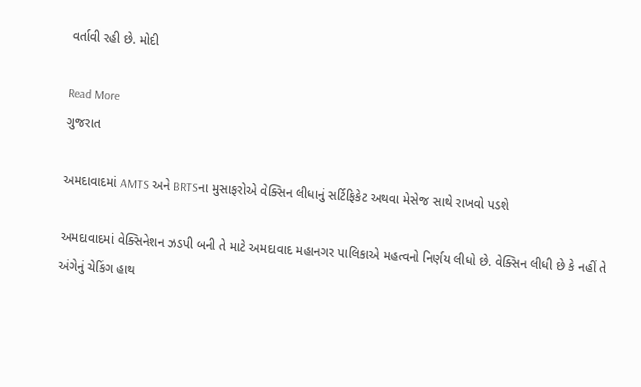વર્તાવી રહી છે. મોદી

Read More
ગુજરાત

અમદાવાદમાં AMTS અને BRTSના મુસાફરોએ વેક્સિન લીધાનું સર્ટિફિકેટ અથવા મેસેજ સાથે રાખવો પડશે

અમદાવાદમાં વેક્સિનેશન ઝડપી બની તે માટે અમદાવાદ મહાનગર પાલિકાએ મહત્વનો નિર્ણય લીધો છે. વેક્સિન લીધી છે કે નહીં તે અંગેનું ચેકિંગ હાથ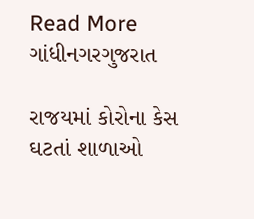Read More
ગાંધીનગરગુજરાત

રાજયમાં કોરોના કેસ ઘટતાં શાળાઓ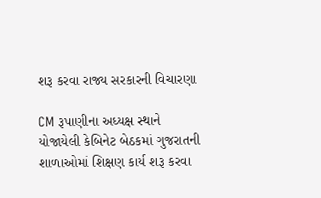શરૂ કરવા રાજ્ય સરકારની વિચારણા

CM રૂપાણીના અધ્યક્ષ સ્થાને યોજાયેલી કેબિનેટ બેઠકમાં ગુજરાતની શાળાઓમાં શિક્ષણ કાર્ય શરૂ કરવા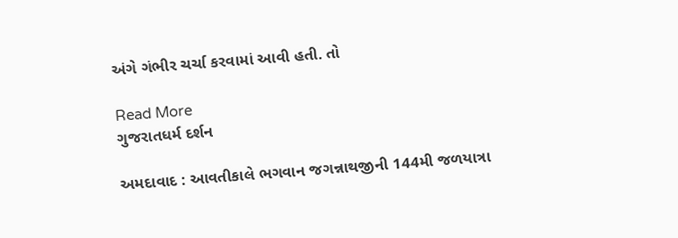અંગે ગંભીર ચર્ચા કરવામાં આવી હતી. તો

Read More
ગુજરાતધર્મ દર્શન

અમદાવાદ : આવતીકાલે ભગવાન જગન્નાથજીની 144મી જળયાત્રા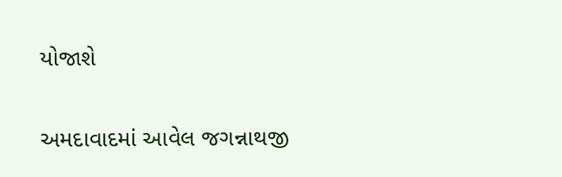યોજાશે

અમદાવાદમાં આવેલ જગન્નાથજી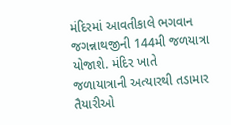મંદિરમાં આવતીકાલે ભગવાન જગન્નાથજીની 144મી જળયાત્રા યોજાશે. મંદિર ખાતે જળાયાત્રાની અત્યારથી તડામાર તૈયારીઓ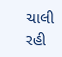ચાલી રહી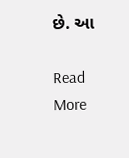છે. આ

Read More